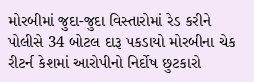મોરબીમાં જુદા-જુદા વિસ્તારોમાં રેડ કરીને પોલીસે 34 બોટલ દારૂ પકડાયો મોરબીના ચેક રીટર્ન કેશમાં આરોપીનો નિર્દોષ છુટકારો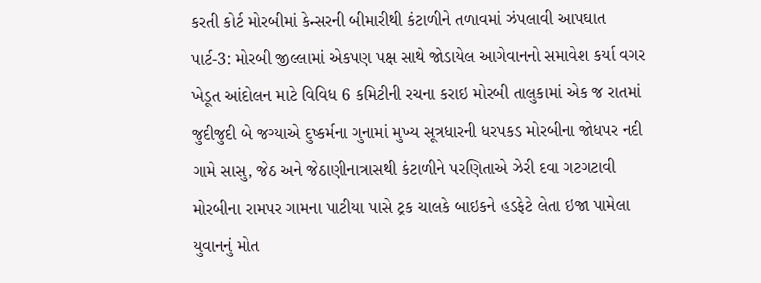કરતી કોર્ટ મોરબીમાં કેન્સરની બીમારીથી કંટાળીને તળાવમાં ઝંપલાવી આપઘાત પાર્ટ-3: મોરબી જીલ્લામાં એકપણ પક્ષ સાથે જોડાયેલ આગેવાનનો સમાવેશ કર્યા વગર ખેડૂત આંદોલન માટે વિવિધ 6 કમિટીની રચના કરાઇ મોરબી તાલુકામાં એક જ રાતમાં જુદીજુદી બે જગ્યાએ દુષ્કર્મના ગુનામાં મુખ્ય સૂત્રધારની ધરપકડ મોરબીના જોધપર નદી ગામે સાસુ, જેઠ અને જેઠાણીનાત્રાસથી કંટાળીને પરણિતાએ ઝેરી દવા ગટગટાવી મોરબીના રામપર ગામના પાટીયા પાસે ટ્રક ચાલકે બાઇકને હડફેટે લેતા ઇજા પામેલા યુવાનનું મોત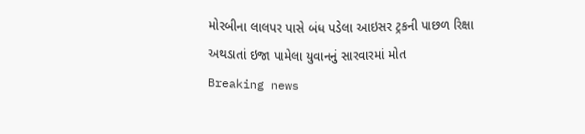મોરબીના લાલપર પાસે બંધ પડેલા આઇસર ટ્રકની પાછળ રિક્ષા અથડાતાં ઇજા પામેલા યુવાનનું સારવારમાં મોત
Breaking news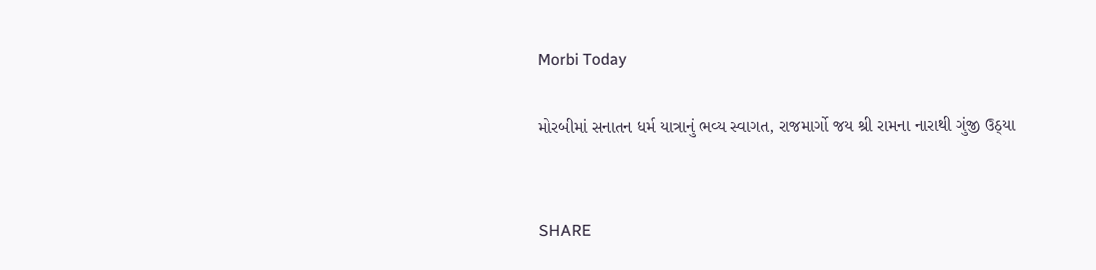Morbi Today

મોરબીમાં સનાતન ધર્મ યાત્રાનું ભવ્ય સ્વાગત, રાજમાર્ગો જય શ્રી રામના નારાથી ગુંજી ઉઠ્યા


SHARE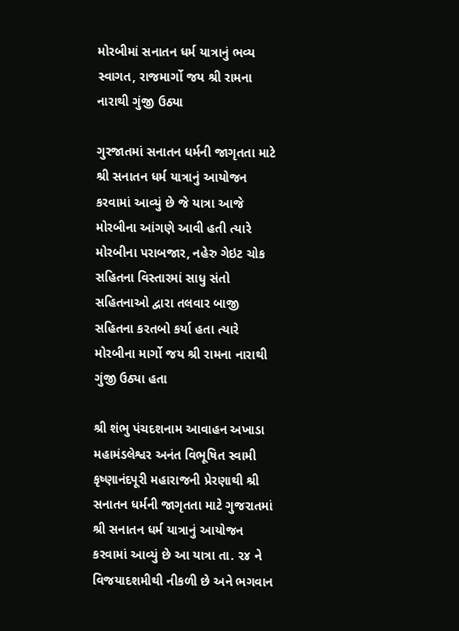મોરબીમાં સનાતન ધર્મ યાત્રાનું ભવ્ય સ્વાગત, રાજમાર્ગો જય શ્રી રામના નારાથી ગુંજી ઉઠ્યા

ગુરજાતમાં સનાતન ધર્મની જાગૃતતા માટે શ્રી સનાતન ધર્મ યાત્રાનું આયોજન કરવામાં આવ્યું છે જે યાત્રા આજે મોરબીના આંગણે આવી હતી ત્યારે મોરબીના પરાબજાર, નહેરુ ગેઇટ ચોક સહિતના વિસ્તારમાં સાધુ સંતો સહિતનાઓ દ્વારા તલવાર બાજી સહિતના કરતબો કર્યા હતા ત્યારે મોરબીના માર્ગો જય શ્રી રામના નારાથી ગુંજી ઉઠ્યા હતા

શ્રી શંભુ પંચદશનામ આવાહન અખાડા મહામંડલેશ્વર અનંત વિભૂષિત સ્વામી કૃષ્ણાનંદપૂરી મહારાજની પ્રેરણાથી શ્રી સનાતન ધર્મની જાગૃતતા માટે ગુજરાતમાં શ્રી સનાતન ધર્મ યાત્રાનું આયોજન કરવામાં આવ્યું છે આ યાત્રા તા. ૨૪ ને વિજયાદશમીથી નીકળી છે અને ભગવાન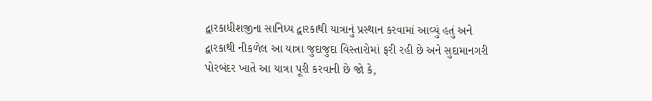દ્વારકાધીશજીના સાનિધ્ય દ્વારકાથી યાત્રાનું પ્રસ્થાન કરવામાં આવ્યું હતું અને દ્વારકાથી નીકળેલ આ યાત્રા જુદાજુદા વિસ્તારોમાં ફરી રહી છે અને સુદામાનગરી પોરબંદર ખાતે આ યાત્રા પૂરી કરવાની છે જો કે,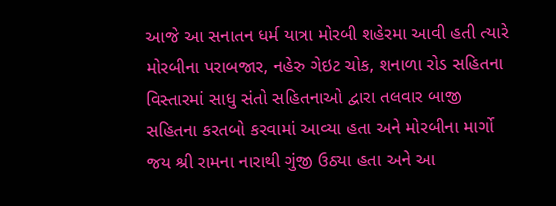આજે આ સનાતન ધર્મ યાત્રા મોરબી શહેરમા આવી હતી ત્યારે મોરબીના પરાબજાર, નહેરુ ગેઇટ ચોક, શનાળા રોડ સહિતના વિસ્તારમાં સાધુ સંતો સહિતનાઓ દ્વારા તલવાર બાજી સહિતના કરતબો કરવામાં આવ્યા હતા અને મોરબીના માર્ગો જય શ્રી રામના નારાથી ગુંજી ઉઠ્યા હતા અને આ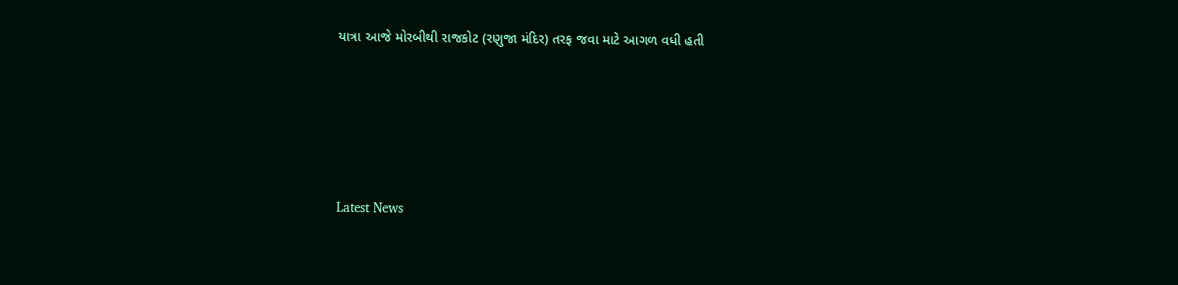યાત્રા આજે મોરબીથી રાજકોટ (રણુજા મંદિર) તરફ જવા માટે આગળ વધી હતી






Latest News